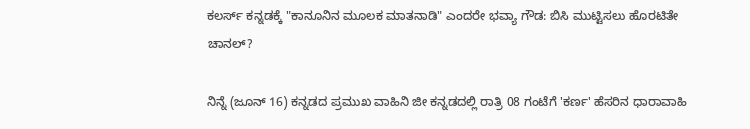ಕಲರ್ಸ್ ಕನ್ನಡಕ್ಕೆ "ಕಾನೂನಿನ ಮೂಲಕ ಮಾತನಾಡಿ" ಎಂದರೇ ಭವ್ಯಾ ಗೌಡ: ಬಿಸಿ ಮುಟ್ಟಿಸಲು ಹೊರಟಿತೇ ಚಾನಲ್?

ನಿನ್ನೆ (ಜೂನ್ 16) ಕನ್ನಡದ ಪ್ರಮುಖ ವಾಹಿನಿ ಜೀ ಕನ್ನಡದಲ್ಲಿ ರಾತ್ರಿ 08 ಗಂಟೆಗೆ 'ಕರ್ಣ' ಹೆಸರಿನ ಧಾರಾವಾಹಿ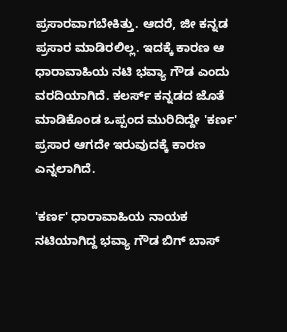ಪ್ರಸಾರವಾಗಬೇಕಿತ್ತು. ಆದರೆ, ಜೀ ಕನ್ನಡ ಪ್ರಸಾರ ಮಾಡಿರಲಿಲ್ಲ. ಇದಕ್ಕೆ ಕಾರಣ ಆ ಧಾರಾವಾಹಿಯ ನಟಿ ಭವ್ಯಾ ಗೌಡ ಎಂದು ವರದಿಯಾಗಿದೆ. ಕಲರ್ಸ್ ಕನ್ನಡದ ಜೊತೆ ಮಾಡಿಕೊಂಡ ಒಪ್ಪಂದ ಮುರಿದಿದ್ದೇ 'ಕರ್ಣ' ಪ್ರಸಾರ ಆಗದೇ ಇರುವುದಕ್ಕೆ ಕಾರಣ ಎನ್ನಲಾಗಿದೆ.

'ಕರ್ಣ' ಧಾರಾವಾಹಿಯ ನಾಯಕ ನಟಿಯಾಗಿದ್ದ ಭವ್ಯಾ ಗೌಡ ಬಿಗ್‌ ಬಾಸ್‌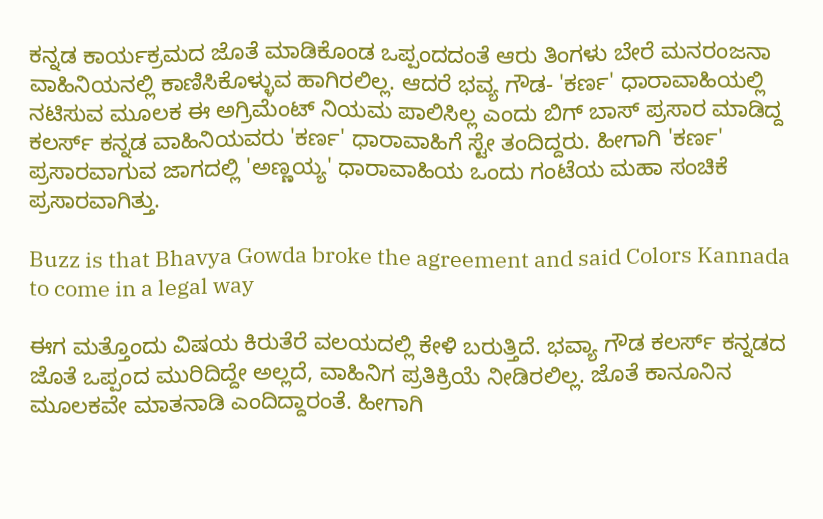ಕನ್ನಡ ಕಾರ್ಯಕ್ರಮದ ಜೊತೆ ಮಾಡಿಕೊಂಡ ಒಪ್ಪಂದದಂತೆ ಆರು ತಿಂಗಳು ಬೇರೆ ಮನರಂಜನಾ ವಾಹಿನಿಯನಲ್ಲಿ ಕಾಣಿಸಿಕೊಳ್ಳುವ ಹಾಗಿರಲಿಲ್ಲ. ಆದರೆ ಭವ್ಯ ಗೌಡ- 'ಕರ್ಣ' ಧಾರಾವಾಹಿಯಲ್ಲಿ ನಟಿಸುವ ಮೂಲಕ ಈ ಅಗ್ರಿಮೆಂಟ್‌ ನಿಯಮ ಪಾಲಿಸಿಲ್ಲ ಎಂದು ಬಿಗ್‌ ಬಾಸ್‌ ಪ್ರಸಾರ ಮಾಡಿದ್ದ ಕಲರ್ಸ್ ಕನ್ನಡ ವಾಹಿನಿಯವರು 'ಕರ್ಣ' ಧಾರಾವಾಹಿಗೆ ಸ್ಟೇ ತಂದಿದ್ದರು. ಹೀಗಾಗಿ 'ಕರ್ಣ' ಪ್ರಸಾರವಾಗುವ ಜಾಗದಲ್ಲಿ 'ಅಣ್ಣಯ್ಯ' ಧಾರಾವಾಹಿಯ ಒಂದು ಗಂಟೆಯ ಮಹಾ ಸಂಚಿಕೆ ಪ್ರಸಾರವಾಗಿತ್ತು.

Buzz is that Bhavya Gowda broke the agreement and said Colors Kannada to come in a legal way

ಈಗ ಮತ್ತೊಂದು ವಿಷಯ ಕಿರುತೆರೆ ವಲಯದಲ್ಲಿ ಕೇಳಿ ಬರುತ್ತಿದೆ. ಭವ್ಯಾ ಗೌಡ ಕಲರ್ಸ್ ಕನ್ನಡದ ಜೊತೆ ಒಪ್ಪಂದ ಮುರಿದಿದ್ದೇ ಅಲ್ಲದೆ, ವಾಹಿನಿಗ ಪ್ರತಿಕ್ರಿಯೆ ನೀಡಿರಲಿಲ್ಲ. ಜೊತೆ ಕಾನೂನಿನ ಮೂಲಕವೇ ಮಾತನಾಡಿ ಎಂದಿದ್ದಾರಂತೆ. ಹೀಗಾಗಿ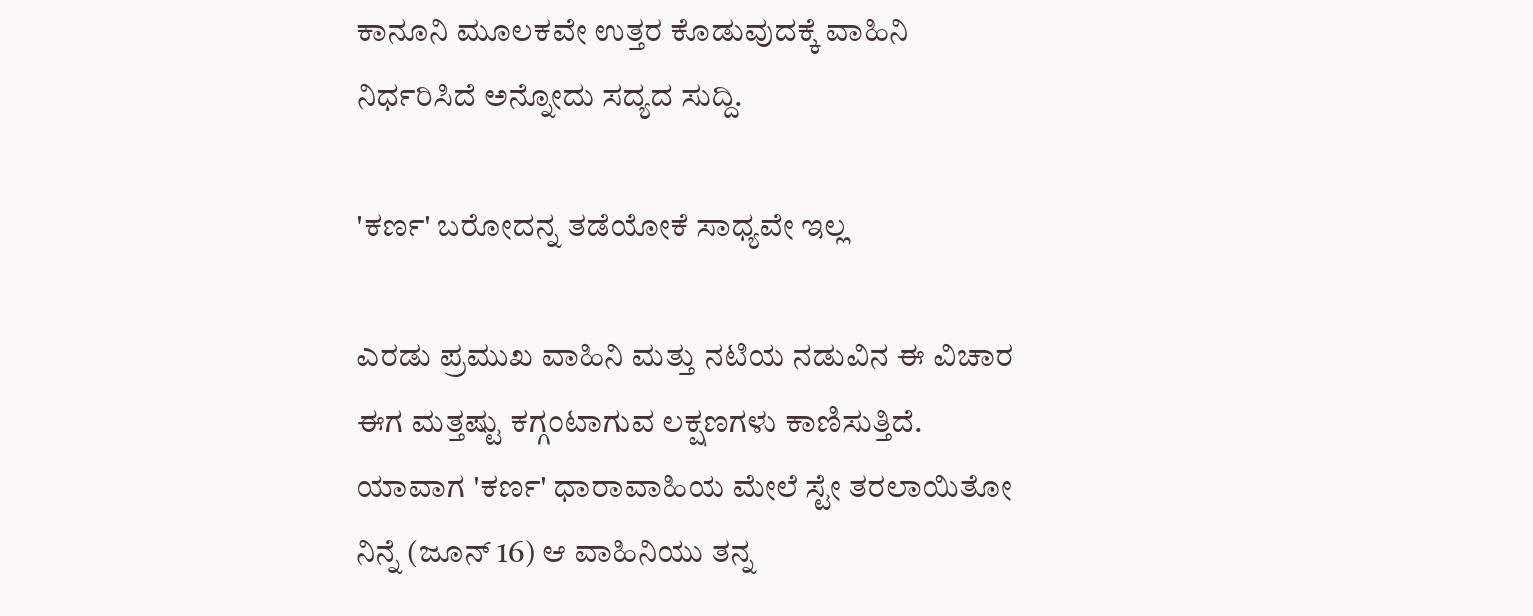ಕಾನೂನಿ ಮೂಲಕವೇ ಉತ್ತರ ಕೊಡುವುದಕ್ಕೆ ವಾಹಿನಿ ನಿರ್ಧರಿಸಿದೆ ಅನ್ನೋದು ಸದ್ಯದ ಸುದ್ದಿ.

'ಕರ್ಣ' ಬರೋದನ್ನ ತಡೆಯೋಕೆ ಸಾಧ್ಯವೇ ಇಲ್ಲ

ಎರಡು ಪ್ರಮುಖ ವಾಹಿನಿ ಮತ್ತು ನಟಿಯ ನಡುವಿನ ಈ ವಿಚಾರ ಈಗ ಮತ್ತಷ್ಟು ಕಗ್ಗಂಟಾಗುವ ಲಕ್ಷಣಗಳು ಕಾಣಿಸುತ್ತಿದೆ. ಯಾವಾಗ 'ಕರ್ಣ' ಧಾರಾವಾಹಿಯ ಮೇಲೆ ಸ್ಟೇ ತರಲಾಯಿತೋ ನಿನ್ನೆ (ಜೂನ್ 16) ಆ ವಾಹಿನಿಯು ತನ್ನ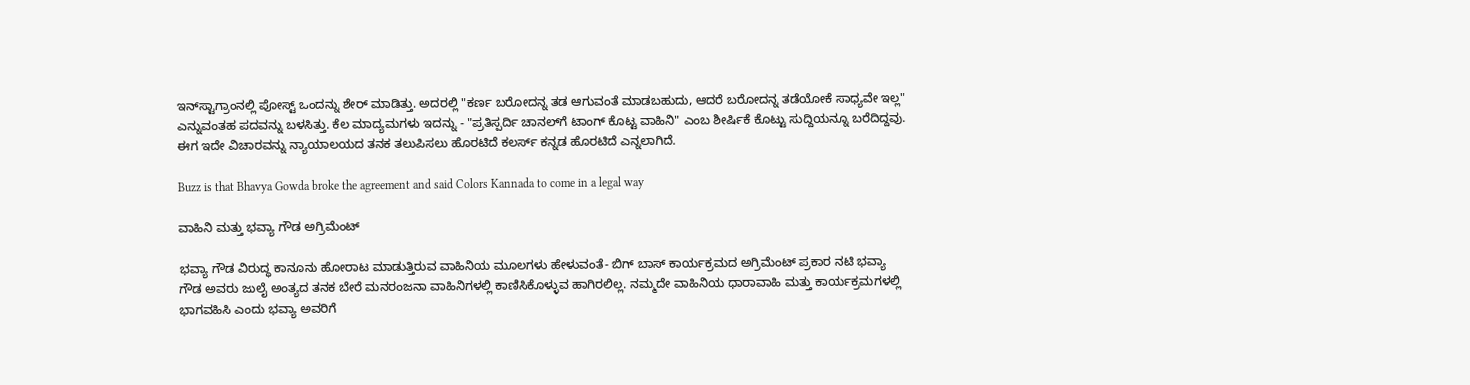ಇನ್‌ಸ್ಟಾಗ್ರಾಂನಲ್ಲಿ ಪೋಸ್ಟ್‌ ಒಂದನ್ನು ಶೇರ್‌ ಮಾಡಿತ್ತು. ಅದರಲ್ಲಿ "ಕರ್ಣ ಬರೋದನ್ನ ತಡ ಆಗುವಂತೆ ಮಾಡಬಹುದು, ಆದರೆ ಬರೋದನ್ನ ತಡೆಯೋಕೆ ಸಾಧ್ಯವೇ ಇಲ್ಲ" ಎನ್ನುವಂತಹ ಪದವನ್ನು ಬಳಸಿತ್ತು. ಕೆಲ ಮಾದ್ಯಮಗಳು ಇದನ್ನು‌ - "ಪ್ರತಿಸ್ಪರ್ದಿ ಚಾನಲ್‌ಗೆ ಟಾಂಗ್‌ ಕೊಟ್ಟ ವಾಹಿನಿ" ಎಂಬ ಶೀರ್ಷಿಕೆ ಕೊಟ್ಟು ಸುದ್ದಿಯನ್ನೂ ಬರೆದಿದ್ದವು. ಈಗ ಇದೇ ವಿಚಾರವನ್ನು ನ್ಯಾಯಾಲಯದ ತನಕ ತಲುಪಿಸಲು ಹೊರಟಿದೆ ಕಲರ್ಸ್ ಕನ್ನಡ ಹೊರಟಿದೆ ಎನ್ನಲಾಗಿದೆ.

Buzz is that Bhavya Gowda broke the agreement and said Colors Kannada to come in a legal way

ವಾಹಿನಿ ಮತ್ತು ಭವ್ಯಾ ಗೌಡ ಅಗ್ರಿಮೆಂಟ್‌

ಭವ್ಯಾ ಗೌಡ ವಿರುದ್ಧ ಕಾನೂನು ಹೋರಾಟ ಮಾಡುತ್ತಿರುವ ವಾಹಿನಿಯ ಮೂಲಗಳು ಹೇಳುವಂತೆ- ಬಿಗ್‌ ಬಾಸ್‌ ಕಾರ್ಯಕ್ರಮದ ಅಗ್ರಿಮೆಂಟ್‌ ಪ್ರಕಾರ ನಟಿ ಭವ್ಯಾ ಗೌಡ ಅವರು ಜುಲೈ ಅಂತ್ಯದ ತನಕ ಬೇರೆ ಮನರಂಜನಾ ವಾಹಿನಿಗಳಲ್ಲಿ ಕಾಣಿಸಿಕೊಳ್ಳುವ ಹಾಗಿರಲಿಲ್ಲ. ನಮ್ಮದೇ ವಾಹಿನಿಯ ಧಾರಾವಾಹಿ ಮತ್ತು ಕಾರ್ಯಕ್ರಮಗಳಲ್ಲಿ ಭಾಗವಹಿಸಿ ಎಂದು ಭವ್ಯಾ ಅವರಿಗೆ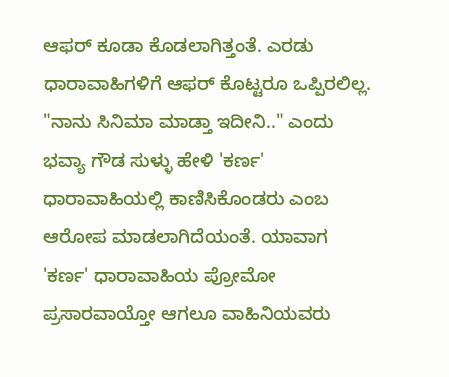ಆಫರ್‌ ಕೂಡಾ ಕೊಡಲಾಗಿತ್ತಂತೆ. ಎರಡು ಧಾರಾವಾಹಿಗಳಿಗೆ ಆಫರ್ ಕೊಟ್ಟರೂ ಒಪ್ಪಿರಲಿಲ್ಲ. "ನಾನು ಸಿನಿಮಾ ಮಾಡ್ತಾ ಇದೀನಿ.." ಎಂದು ಭವ್ಯಾ ಗೌಡ ಸುಳ್ಳು ಹೇಳಿ 'ಕರ್ಣ' ಧಾರಾವಾಹಿಯಲ್ಲಿ ಕಾಣಿಸಿಕೊಂಡರು ಎಂಬ ಆರೋಪ ಮಾಡಲಾಗಿದೆಯಂತೆ. ಯಾವಾಗ 'ಕರ್ಣ' ಧಾರಾವಾಹಿಯ ಪ್ರೋಮೋ ಪ್ರಸಾರವಾಯ್ತೋ ಆಗಲೂ ವಾಹಿನಿಯವರು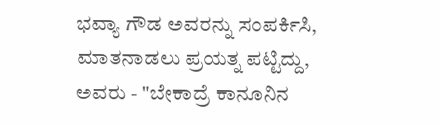ಭವ್ಯಾ ಗೌಡ ಅವರನ್ನು ಸಂಪರ್ಕಿಸಿ, ಮಾತನಾಡಲು ಪ್ರಯತ್ನ ಪಟ್ಟಿದ್ದು, ಅವರು - "ಬೇಕಾದ್ರೆ ಕಾನೂನಿನ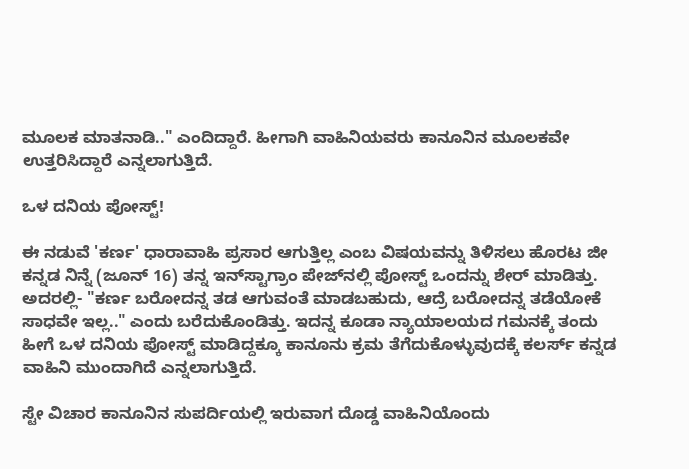ಮೂಲಕ ಮಾತನಾಡಿ.." ಎಂದಿದ್ದಾರೆ. ಹೀಗಾಗಿ ವಾಹಿನಿಯವರು ಕಾನೂನಿನ ಮೂಲಕವೇ ಉತ್ತರಿಸಿದ್ದಾರೆ ಎನ್ನಲಾಗುತ್ತಿದೆ.

ಒಳ ದನಿಯ ಪೋಸ್ಟ್!

ಈ ನಡುವೆ 'ಕರ್ಣ' ಧಾರಾವಾಹಿ ಪ್ರಸಾರ ಆಗುತ್ತಿಲ್ಲ ಎಂಬ ವಿಷಯವನ್ನು ತಿಳಿಸಲು ಹೊರಟ ಜೀ ಕನ್ನಡ ನಿನ್ನೆ (ಜೂನ್ 16) ತನ್ನ ಇನ್‌ಸ್ಟಾಗ್ರಾಂ ಪೇಜ್‌ನಲ್ಲಿ ಪೋಸ್ಟ್‌ ಒಂದನ್ನು ಶೇರ್‌ ಮಾಡಿತ್ತು. ಅದರಲ್ಲಿ- "ಕರ್ಣ ಬರೋದನ್ನ ತಡ ಆಗುವಂತೆ ಮಾಡಬಹುದು, ಆದ್ರೆ ಬರೋದನ್ನ ತಡೆಯೋಕೆ ಸಾಧವೇ ಇಲ್ಲ.." ಎಂದು ಬರೆದುಕೊಂಡಿತ್ತು. ಇದನ್ನ ಕೂಡಾ ನ್ಯಾಯಾಲಯದ ಗಮನಕ್ಕೆ ತಂದು ಹೀಗೆ ಒಳ ದನಿಯ ಪೋಸ್ಟ್‌ ಮಾಡಿದ್ದಕ್ಕೂ ಕಾನೂನು ಕ್ರಮ ತೆಗೆದುಕೊಳ್ಳುವುದಕ್ಕೆ ಕಲರ್ಸ್ ಕನ್ನಡ ವಾಹಿನಿ ಮುಂದಾಗಿದೆ ಎನ್ನಲಾಗುತ್ತಿದೆ.

ಸ್ಟೇ ವಿಚಾರ ಕಾನೂನಿನ ಸುಪರ್ದಿಯಲ್ಲಿ ಇರುವಾಗ ದೊಡ್ಡ ವಾಹಿನಿಯೊಂದು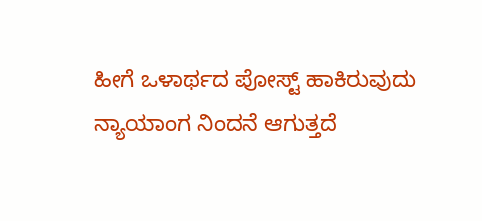ಹೀಗೆ ಒಳಾರ್ಥದ ಪೋಸ್ಟ್‌ ಹಾಕಿರುವುದು ನ್ಯಾಯಾಂಗ ನಿಂದನೆ ಆಗುತ್ತದೆ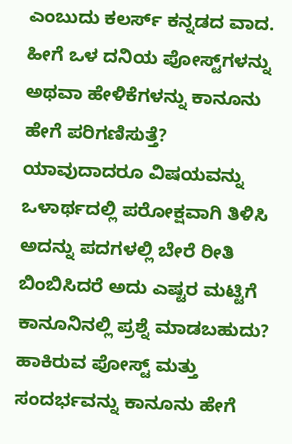ಎಂಬುದು ಕಲರ್ಸ್ ಕನ್ನಡದ ವಾದ. ಹೀಗೆ ಒಳ ದನಿಯ ಪೋಸ್ಟ್‌ಗಳನ್ನು ಅಥವಾ ಹೇಳಿಕೆಗಳನ್ನು ಕಾನೂನು ಹೇಗೆ ಪರಿಗಣಿಸುತ್ತೆ? ಯಾವುದಾದರೂ ವಿಷಯವನ್ನು ಒಳಾರ್ಥದಲ್ಲಿ ಪರೋಕ್ಷವಾಗಿ ತಿಳಿಸಿ ಅದನ್ನು ಪದಗಳಲ್ಲಿ ಬೇರೆ ರೀತಿ ಬಿಂಬಿಸಿದರೆ ಅದು ಎಷ್ಟರ ಮಟ್ಟಿಗೆ ಕಾನೂನಿನಲ್ಲಿ ಪ್ರಶ್ನೆ ಮಾಡಬಹುದು? ಹಾಕಿರುವ ಪೋಸ್ಟ್‌ ಮತ್ತು ಸಂದರ್ಭವನ್ನು ಕಾನೂನು ಹೇಗೆ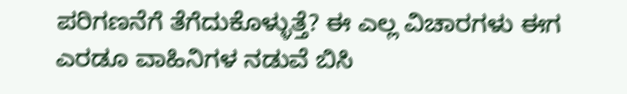ಪರಿಗಣನೆಗೆ ತೆಗೆದುಕೊಳ್ಳುತ್ತೆ? ಈ ಎಲ್ಲ ವಿಚಾರಗಳು ಈಗ ಎರಡೂ ವಾಹಿನಿಗಳ ನಡುವೆ ಬಿಸಿ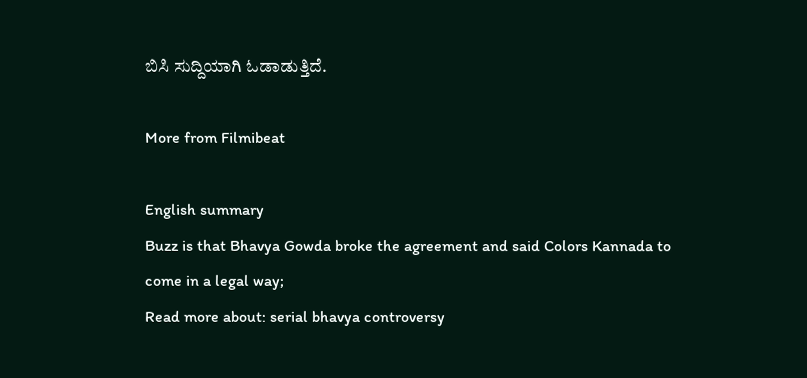ಬಿಸಿ ಸುದ್ದಿಯಾಗಿ ಓಡಾಡುತ್ತಿದೆ.

More from Filmibeat

English summary
Buzz is that Bhavya Gowda broke the agreement and said Colors Kannada to come in a legal way;
Read more about: serial bhavya controversy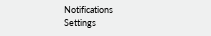Notifications
Settings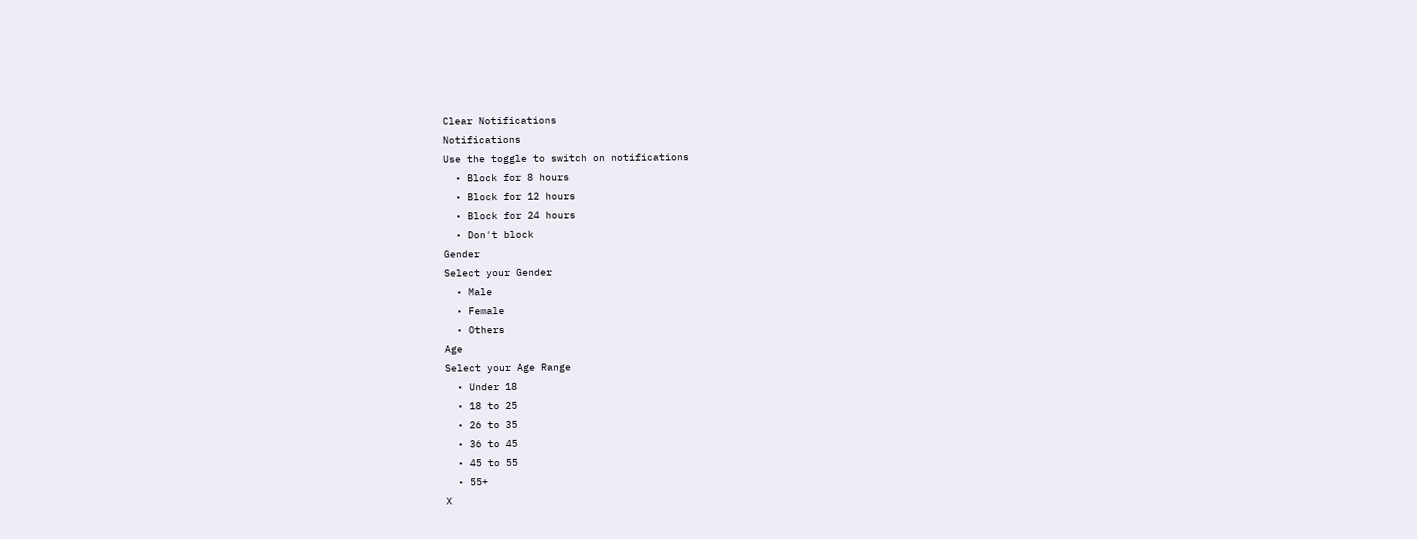Clear Notifications
Notifications
Use the toggle to switch on notifications
  • Block for 8 hours
  • Block for 12 hours
  • Block for 24 hours
  • Don't block
Gender
Select your Gender
  • Male
  • Female
  • Others
Age
Select your Age Range
  • Under 18
  • 18 to 25
  • 26 to 35
  • 36 to 45
  • 45 to 55
  • 55+
X